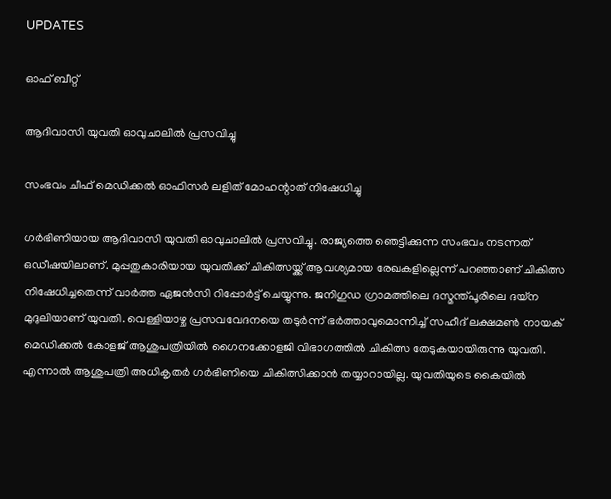UPDATES

ഓഫ് ബീറ്റ്

ആദിവാസി യുവതി ഓവുചാലില്‍ പ്രസവിച്ചു

സംഭവം ചീഫ് മെഡിക്കല്‍ ഓഫിസര്‍ ലളിത് മോഹന്റാത് നിഷേധിച്ചു

ഗര്‍ഭിണിയായ ആദിവാസി യുവതി ഓവുചാലില്‍ പ്രസവിച്ചു. രാജ്യത്തെ ഞെട്ടിക്കുന്ന സംഭവം നടന്നത് ഒഡീഷയിലാണ്. മുപ്പതുകാരിയായ യുവതിക്ക് ചികിത്സയ്ക്ക് ആവശ്യമായ രേഖകളില്ലെന്ന് പറഞ്ഞാണ് ചികിത്സ നിഷേധിച്ചതെന്ന് വാര്‍ത്ത ഏജന്‍സി റിപ്പോര്‍ട്ട് ചെയ്യുന്നു. ജനിഗുഡ ഗ്രാമത്തിലെ ദസ്മന്ത്പൂരിലെ ദയ്ന മുദുലിയാണ് യുവതി. വെള്ളിയാഴ്ച പ്രസവവേദനയെ തടുര്‍ന്ന് ഭര്‍ത്താവുമൊന്നിച്ച് സഹീദ് ലക്ഷമണ്‍ നായക് മെഡിക്കല്‍ കോളജ് ആശുപത്രിയില്‍ ഗൈനക്കോളജി വിഭാഗത്തില്‍ ചികിത്സ തേടുകയായിരുന്നു യുവതി. എന്നാല്‍ ആശുപത്രി അധികൃതര്‍ ഗര്‍ഭിണിയെ ചികിത്സിക്കാന്‍ തയ്യാറായില്ല. യുവതിയുടെ കൈയില്‍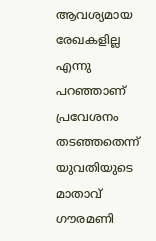ആവശ്യമായ രേഖകളില്ല എന്നു പറഞ്ഞാണ് പ്രവേശനം തടഞ്ഞതെന്ന് യുവതിയുടെ മാതാവ് ഗൗരമണി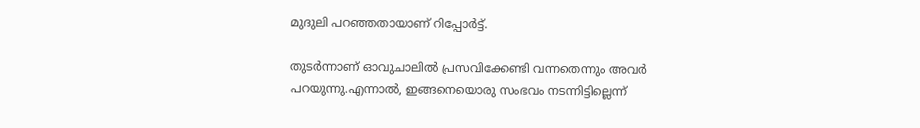മുദുലി പറഞ്ഞതായാണ് റിപ്പോര്‍ട്ട്.

തുടര്‍ന്നാണ് ഓവുചാലില്‍ പ്രസവിക്കേണ്ടി വന്നതെന്നും അവര്‍ പറയുന്നു.എന്നാല്‍, ഇങ്ങനെയൊരു സംഭവം നടന്നിട്ടില്ലെന്ന്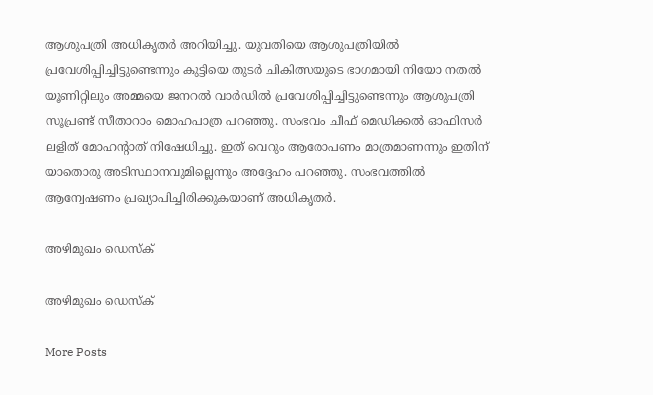ആശുപത്രി അധികൃതര്‍ അറിയിച്ചു. യുവതിയെ ആശുപത്രിയില്‍ പ്രവേശിപ്പിച്ചിട്ടുണ്ടെന്നും കുട്ടിയെ തുടര്‍ ചികിത്സയുടെ ഭാഗമായി നിയോ നതല്‍ യൂണിറ്റിലും അമ്മയെ ജനറല്‍ വാര്‍ഡില്‍ പ്രവേശിപ്പിച്ചിട്ടുണ്ടെന്നും ആശുപത്രി സൂപ്രണ്ട് സീതാറാം മൊഹപാത്ര പറഞ്ഞു. സംഭവം ചീഫ് മെഡിക്കല്‍ ഓഫിസര്‍ ലളിത് മോഹന്റാത് നിഷേധിച്ചു. ഇത് വെറും ആരോപണം മാത്രമാണന്നും ഇതിന് യാതൊരു അടിസ്ഥാനവുമില്ലെന്നും അദ്ദേഹം പറഞ്ഞു. സംഭവത്തില്‍ ആന്വേഷണം പ്രഖ്യാപിച്ചിരിക്കുകയാണ് അധികൃതര്‍.

അഴിമുഖം ഡെസ്ക്

അഴിമുഖം ഡെസ്ക്

More Posts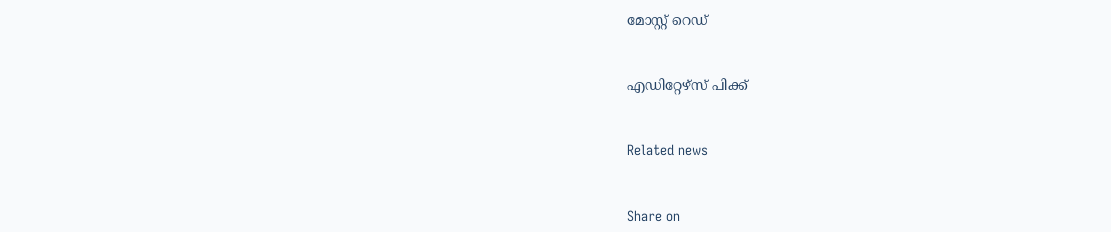മോസ്റ്റ് റെഡ്


എഡിറ്റേഴ്സ് പിക്ക്


Related news


Share on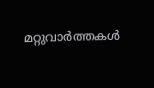മറ്റുവാര്‍ത്തകള്‍